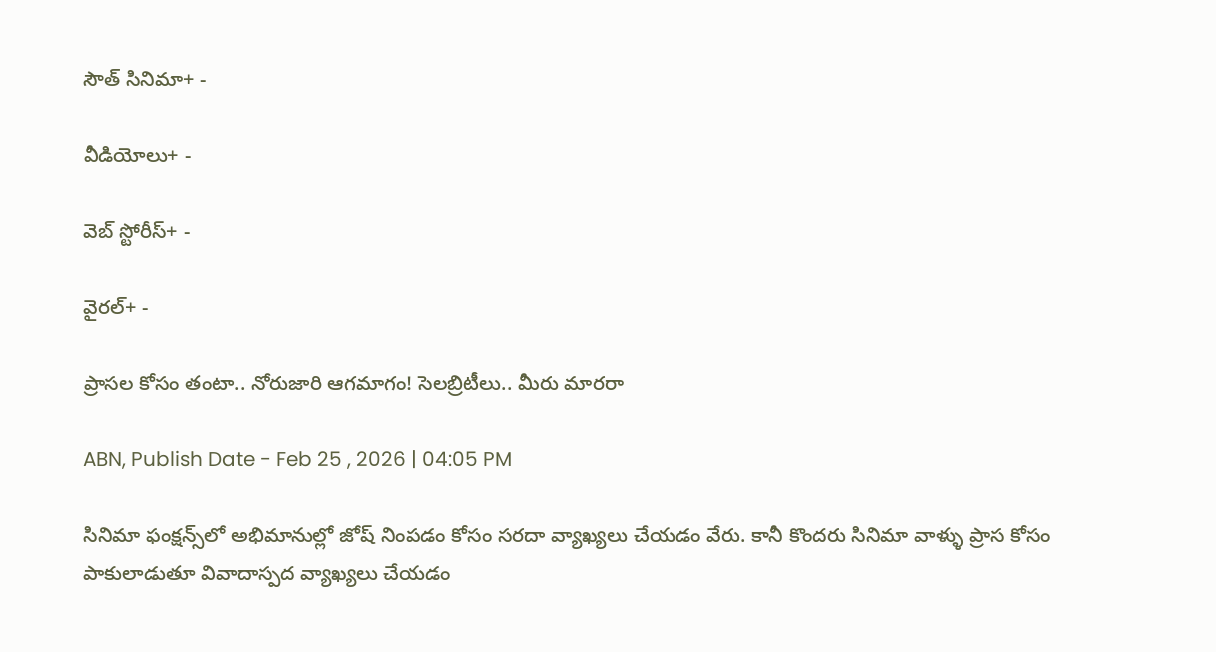సౌత్ సినిమా+ -

వీడియోలు+ -

వెబ్ స్టోరీస్+ -

వైరల్+ -

ప్రాస‌ల కోసం తంటా.. నోరుజారి ఆగ‌మాగం! సెల‌బ్రిటీలు.. మీరు మార‌రా

ABN, Publish Date - Feb 25 , 2026 | 04:05 PM

సినిమా ఫంక్షన్స్‌లో అభిమానుల్లో జోష్‌ నింపడం కోసం సరదా వ్యాఖ్యలు చేయడం వేరు. కానీ కొందరు సినిమా వాళ్ళు ప్రాస కోసం పాకులాడుతూ వివాదాస్పద వ్యాఖ్యలు చేయడం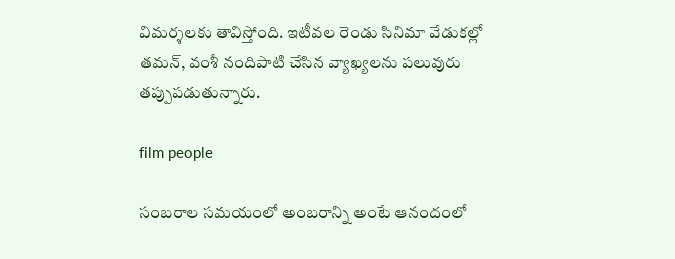విమర్శలకు తావిస్తోంది. ఇటీవల రెండు సినిమా వేడుకల్లో తమన్, వంశీ నందిపాటి చేసిన వ్యాఖ్యలను పలువురు తప్పుపడుతున్నారు.

film people

సంబరాల సమయంలో అంబరాన్ని అంటే ఆనందంలో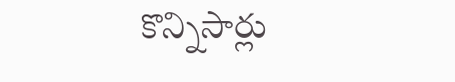కొన్నిసార్లు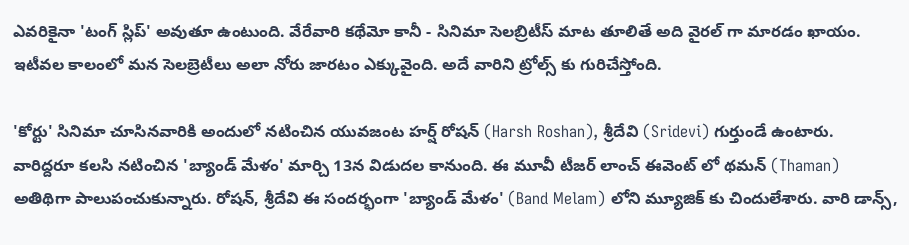ఎవరికైనా 'టంగ్ స్లిప్' అవుతూ ఉంటుంది. వేరేవారి కథేమో కానీ - సినిమా సెలబ్రిటీస్ మాట తూలితే అది వైరల్ గా మారడం ఖాయం. ఇటీవల కాలంలో మన సెలబ్రెటీలు అలా నోరు జారటం ఎక్కువైంది. అదే వారిని ట్రోల్స్ కు గురిచేస్తోంది.

'కోర్టు' సినిమా చూసినవారికి అందులో నటించిన యువజంట హర్ష్‌ రోషన్ (Harsh Roshan), శ్రీదేవి (Sridevi) గుర్తుండే ఉంటారు. వారిద్దరూ కలసి నటించిన 'బ్యాండ్ మేళం' మార్చి 13న విడుదల కానుంది. ఈ మూవీ టీజర్ లాంచ్ ఈవెంట్ లో థమన్ (Thaman) అతిథిగా పాలుపంచుకున్నారు. రోషన్, శ్రీదేవి ఈ సందర్భంగా 'బ్యాండ్ మేళం' (Band Melam) లోని మ్యూజిక్ కు చిందులేశారు. వారి డాన్స్,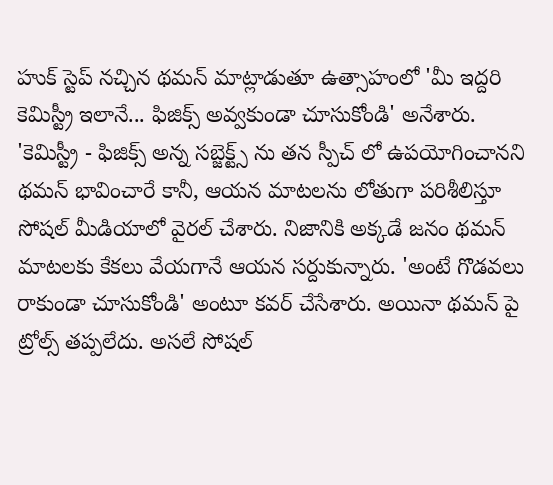హుక్ స్టెప్ నచ్చిన థమన్ మాట్లాడుతూ ఉత్సాహంలో 'మీ ఇద్దరి కెమిస్ట్రీ ఇలానే... ఫిజిక్స్ అవ్వకుండా చూసుకోండి' అనేశారు. 'కెమిస్ట్రీ - ఫిజిక్స్ అన్న సబ్జెక్ట్స్ ను తన స్పీచ్ లో ఉపయోగించానని థమన్ భావించారే కానీ, ఆయన మాటలను లోతుగా పరిశీలిస్తూ సోషల్ మీడియాలో వైరల్ చేశారు. నిజానికి అక్కడే జనం థమన్ మాటలకు కేకలు వేయగానే ఆయన సర్దుకున్నారు. 'అంటే గొడవలు రాకుండా చూసుకోండి' అంటూ కవర్ చేసేశారు. అయినా థమన్ పై ట్రోల్స్ తప్పలేదు. అసలే సోషల్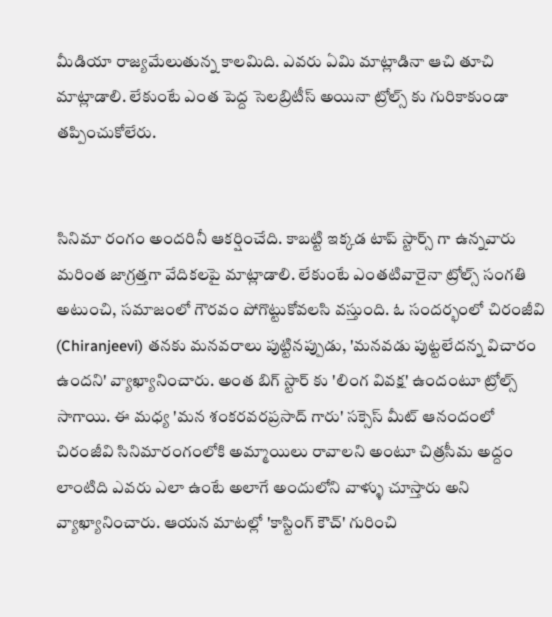మీడియా రాజ్యమేలుతున్న కాలమిది. ఎవరు ఏమి మాట్లాడినా ఆచి తూచి మాట్లాడాలి. లేకుంటే ఎంత పెద్ద సెలబ్రిటీస్ అయినా ట్రోల్స్ కు గురికాకుండా తప్పించుకోలేరు.


సినిమా రంగం అందరినీ ఆకర్షించేది. కాబట్టి ఇక్కడ టాప్ స్టార్స్ గా ఉన్నవారు మరింత జాగ్రత్తగా వేదికలపై మాట్లాడాలి. లేకుంటే ఎంతటివారైనా ట్రోల్స్ సంగతి అటుంచి, సమాజంలో గౌరవం పోగొట్టుకోవలసి వస్తుంది. ఓ సందర్భంలో చిరంజీవి (Chiranjeevi) తనకు మనవరాలు పుట్టినప్పుడు, 'మనవడు పుట్టలేదన్న విచారం ఉందని' వ్యాఖ్యానించారు. అంత బిగ్ స్టార్ కు 'లింగ వివక్ష' ఉందంటూ ట్రోల్స్ సాగాయి. ఈ మధ్య 'మన శంకరవరప్రసాద్ గారు' సక్సెస్ మీట్ ఆనందంలో చిరంజీవి సినిమారంగంలోకి అమ్మాయిలు రావాలని అంటూ చిత్రసీమ అద్దం లాంటిది ఎవరు ఎలా ఉంటే అలాగే అందులోని వాళ్ళు చూస్తారు అని వ్యాఖ్యానించారు. ఆయన మాటల్లో 'కాస్టింగ్ కౌచ్' గురించి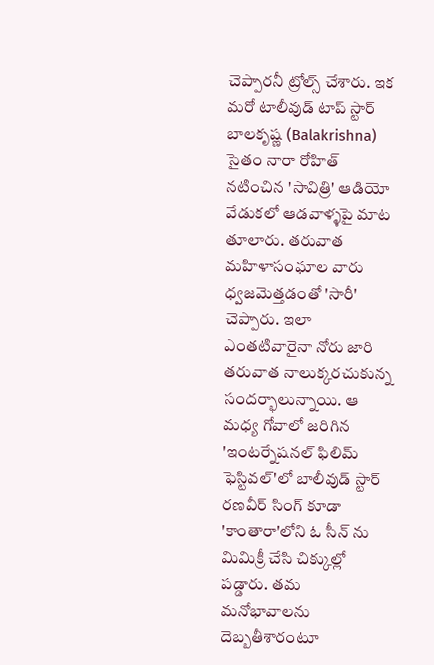చెప్పారనీ ట్రోల్స్ చేశారు. ఇక మరో టాలీవుడ్ టాప్ స్టార్ బాలకృష్ణ (Balakrishna) సైతం నారా రోహిత్ నటించిన 'సావిత్రి' ఆడియో వేడుకలో ఆడవాళ్ళపై మాట తూలారు. తరువాత మహిళాసంఘాల వారు ధ్వజమెత్తడంతో 'సారీ' చెప్పారు. ఇలా ఎంతటివారైనా నోరు జారి తరువాత నాలుక్కరచుకున్న సందర్భాలున్నాయి. ఆ మధ్య గోవాలో జరిగిన 'ఇంటర్నేషనల్ ఫిలిమ్ ఫెస్టివల్'లో బాలీవుడ్ స్టార్ రణవీర్ సింగ్ కూడా 'కాంతారా'లోని ఓ సీన్ ను మిమిక్రీ చేసి చిక్కుల్లో పడ్డారు. తమ మనోభావాలను దెబ్బతీశారంటూ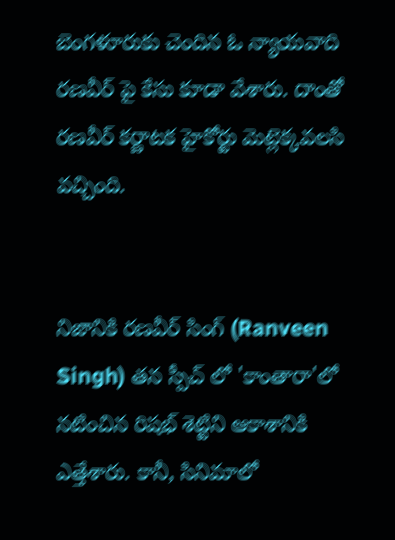బెంగళూరుకు చెందిన ఓ న్యాయవాది రణవీర్ పై కేసు కూడా వేశారు. దాంతో రణవీర్ కర్ణాటక హైకోర్టు మెట్లెక్కవలసి వచ్చింది.


నిజానికి రణవీర్ సింగ్ (Ranveen Singh) తన స్పీచ్ లో 'కాంతారా'లో నటించిన రిషభ్ శెట్టిని ఆకాశానికి ఎత్తేశారు. కానీ, సినిమాలో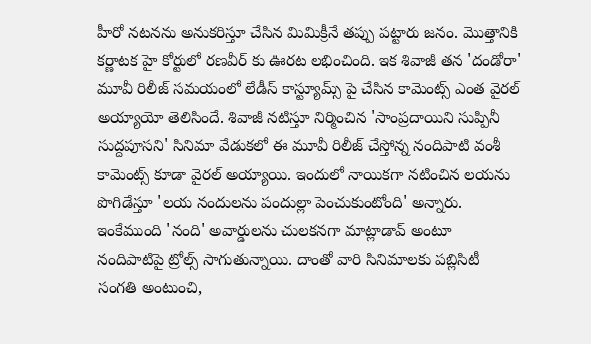హీరో నటనను అనుకరిస్తూ చేసిన మిమిక్రీనే తప్పు పట్టారు జనం. మొత్తానికి కర్ణాటక హై కోర్టులో రణవీర్ కు ఊరట లభించింది. ఇక శివాజీ తన 'దండోరా' మూవీ రిలీజ్ సమయంలో లేడీస్ కాస్ట్యూమ్స్ పై చేసిన కామెంట్స్ ఎంత వైరల్ అయ్యాయో తెలిసిందే. శివాజీ నటిస్తూ నిర్మించిన 'సాంప్రదాయిని సుప్పినీ సుద్దపూసని' సినిమా వేడుకలో ఈ మూవీ రిలీజ్ చేస్తోన్న నందిపాటి వంశీ కామెంట్స్ కూడా వైరల్ అయ్యాయి. ఇందులో నాయికగా నటించిన లయను పొగిడేస్తూ 'లయ నందులను పందుల్లా పెంచుకుంటోంది' అన్నారు. ఇంకేముంది 'నంది' అవార్డులను చులకనగా మాట్లాడావ్ అంటూ నందిపాటిపై ట్రోల్స్ సాగుతున్నాయి. దాంతో వారి సినిమాలకు పబ్లిసిటీ సంగతి అంటుంచి,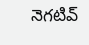నెగటివ్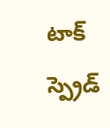టాక్ స్ప్రెడ్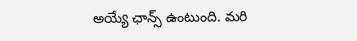అయ్యే ఛాన్స్ ఉంటుంది. మరి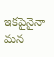ఇకపైనైనా మన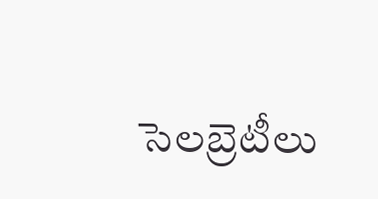సెలబ్రెటీలు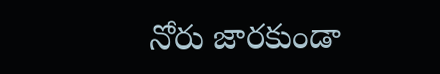నోరు జారకుండా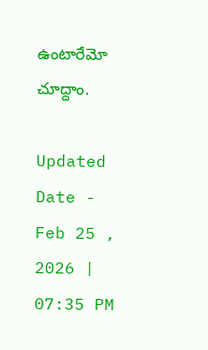ఉంటారేమో చూద్దాం.

Updated Date - Feb 25 , 2026 | 07:35 PM